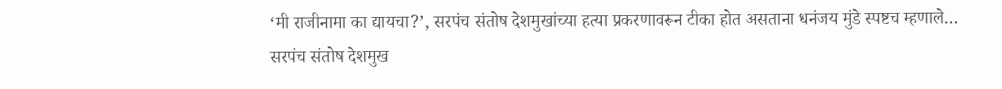‘मी राजीनामा का द्यायचा?’, सरपंच संतोष देशमुखांच्या हत्या प्रकरणावरून टीका होत असताना धनंजय मुंडे स्पष्टच म्हणाले…
सरपंच संतोष देशमुख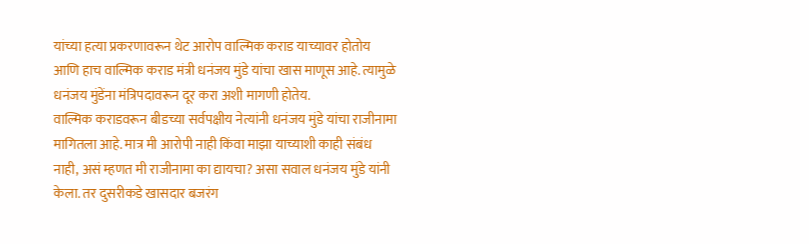यांच्या हत्या प्रकरणावरून थेट आरोप वाल्मिक कराड याच्यावर होतोय आणि हाच वाल्मिक कराड मंत्री धनंजय मुंडे यांचा खास माणूस आहे. त्यामुळे धनंजय मुंडेंना मंत्रिपदावरून दूर करा अशी मागणी होतेय.
वाल्मिक कराडवरून बीडच्या सर्वपक्षीय नेत्यांनी धनंजय मुंडे यांचा राजीनामा मागितला आहे. मात्र मी आरोपी नाही किंवा माझा याच्याशी काही संबंध नाही, असं म्हणत मी राजीनामा का द्यायचा? असा सवाल धनंजय मुंडे यांनी केला. तर दुसरीकडे खासदार बजरंग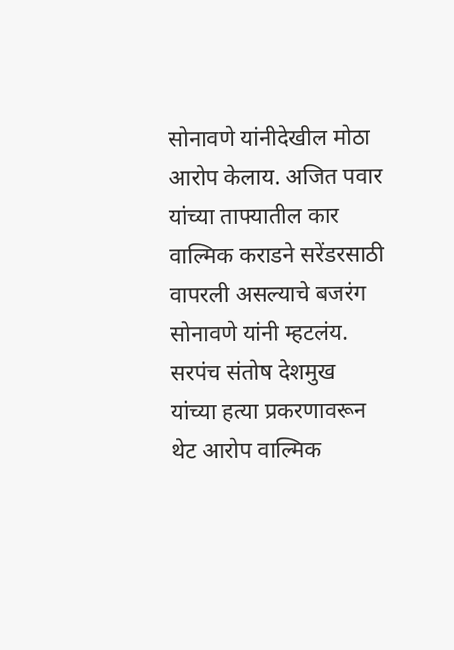सोनावणे यांनीदेखील मोठा आरोप केलाय. अजित पवार यांच्या ताफ्यातील कार वाल्मिक कराडने सरेंडरसाठी वापरली असल्याचे बजरंग सोनावणे यांनी म्हटलंय. सरपंच संतोष देशमुख यांच्या हत्या प्रकरणावरून थेट आरोप वाल्मिक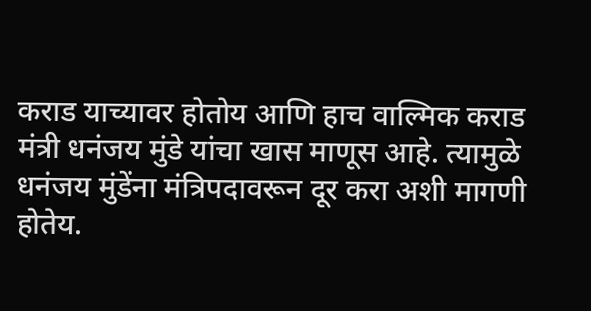कराड याच्यावर होतोय आणि हाच वाल्मिक कराड मंत्री धनंजय मुंडे यांचा खास माणूस आहे. त्यामुळे धनंजय मुंडेंना मंत्रिपदावरून दूर करा अशी मागणी होतेय.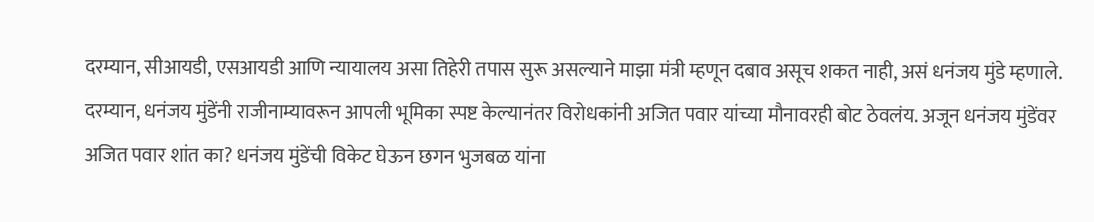दरम्यान, सीआयडी, एसआयडी आणि न्यायालय असा तिहेरी तपास सुरू असल्याने माझा मंत्री म्हणून दबाव असूच शकत नाही, असं धनंजय मुंडे म्हणाले. दरम्यान, धनंजय मुंडेंनी राजीनाम्यावरून आपली भूमिका स्पष्ट केल्यानंतर विरोधकांनी अजित पवार यांच्या मौनावरही बोट ठेवलंय. अजून धनंजय मुंडेंवर अजित पवार शांत का? धनंजय मुंडेंची विकेट घेऊन छगन भुजबळ यांना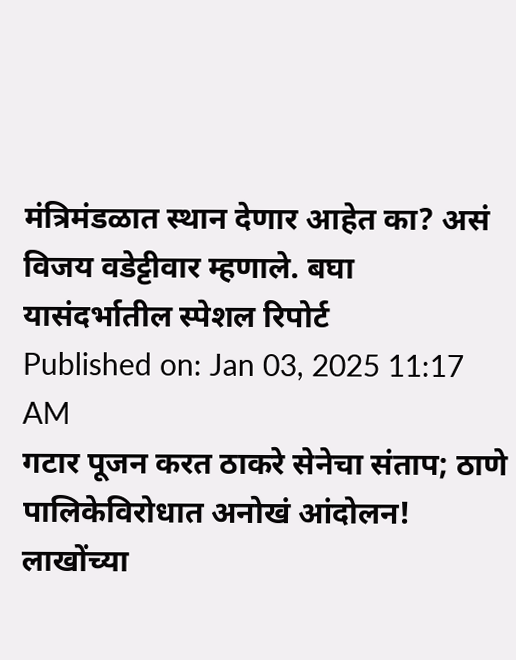मंत्रिमंडळात स्थान देणार आहेत का? असं विजय वडेट्टीवार म्हणाले. बघा यासंदर्भातील स्पेशल रिपोर्ट
Published on: Jan 03, 2025 11:17 AM
गटार पूजन करत ठाकरे सेनेचा संताप; ठाणे पालिकेविरोधात अनोखं आंदोलन!
लाखोंच्या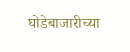घोडेबाजारीच्या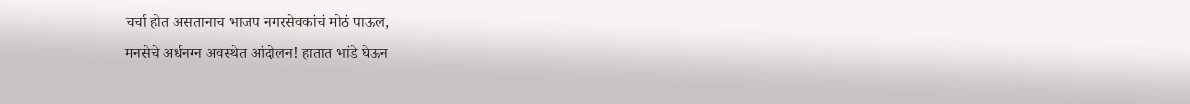चर्चा होत असतानाच भाजप नगरसेवकांचं मोठं पाऊल,
मनसेचे अर्धनग्न अवस्थेत आंदोलन! हातात भांडे घेऊन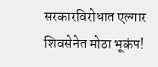सरकारविरोधात एल्गार
शिवसेनेत मोठा भूकंप!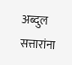अब्दुल सत्तारांना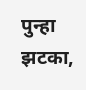पुन्हा झटका,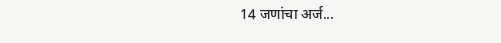14 जणांचा अर्ज...